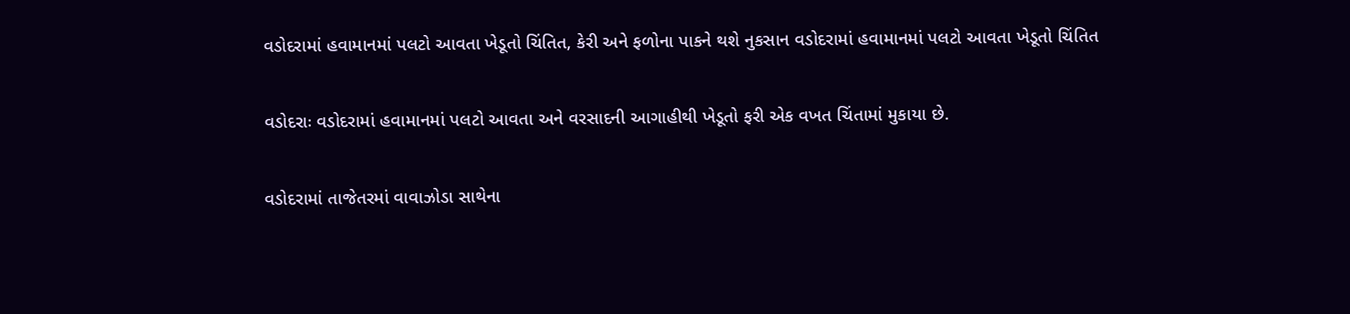વડોદરામાં હવામાનમાં પલટો આવતા ખેડૂતો ચિંતિત, કેરી અને ફળોના પાકને થશે નુકસાન વડોદરામાં હવામાનમાં પલટો આવતા ખેડૂતો ચિંતિત

વડોદરાઃ વડોદરામાં હવામાનમાં પલટો આવતા અને વરસાદની આગાહીથી ખેડૂતો ફરી એક વખત ચિંતામાં મુકાયા છે.

વડોદરામાં તાજેતરમાં વાવાઝોડા સાથેના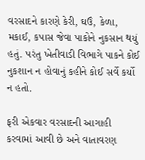વરસાદને કારણે કેરી, ઘઉં, કેળા, મકાઈ, કપાસ જેવા પાકોને નુકસાન થયું હતું. પરંતુ ખેતીવાડી વિભાગે પાકને કોઈ નુકશાન ન હોવાનું કહીને કોઈ સર્વે કર્યો ન હતો.

ફરી એકવાર વરસાદની આગાહી કરવામાં આવી છે અને વાતાવરણ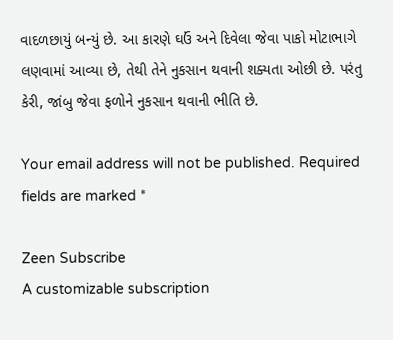વાદળછાયું બન્યું છે. આ કારણે ઘઉં અને દિવેલા જેવા પાકો મોટાભાગે લણવામાં આવ્યા છે, તેથી તેને નુકસાન થવાની શક્યતા ઓછી છે. પરંતુ કેરી, જાંબુ જેવા ફળોને નુકસાન થવાની ભીતિ છે.

Your email address will not be published. Required fields are marked *

Zeen Subscribe
A customizable subscription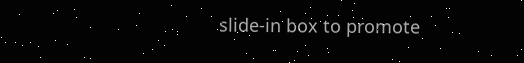slide-in box to promote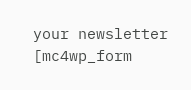your newsletter
[mc4wp_form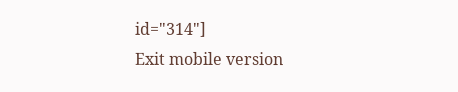id="314"]
Exit mobile version